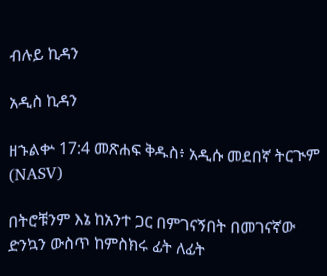ብሉይ ኪዳን

አዲስ ኪዳን

ዘኁልቍ 17:4 መጽሐፍ ቅዱስ፥ አዲሱ መደበኛ ትርጒም (NASV)

በትሮቹንም እኔ ከአንተ ጋር በምገናኝበት በመገናኛው ድንኳን ውስጥ ከምስክሩ ፊት ለፊት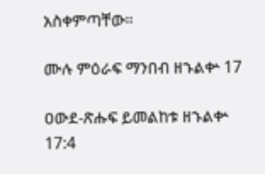አስቀምጣቸው።

ሙሉ ምዕራፍ ማንበብ ዘኁልቍ 17

ዐውደ-ጽሑፍ ይመልከቱ ዘኁልቍ 17:4